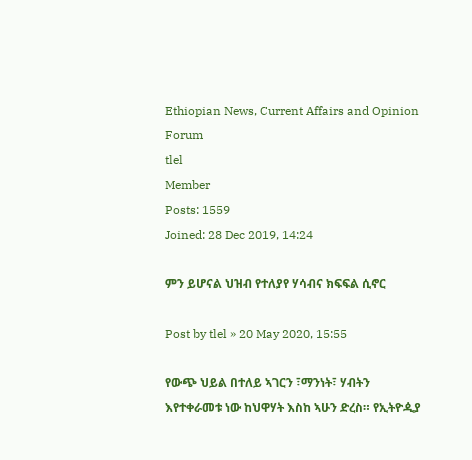Ethiopian News, Current Affairs and Opinion Forum
tlel
Member
Posts: 1559
Joined: 28 Dec 2019, 14:24

ምን ይሆናል ህዝብ የተለያየ ሃሳብና ክፍፍል ሲኖር

Post by tlel » 20 May 2020, 15:55

የውጭ ህይል በተለይ ኣገርን ፣ማንነት፣ ሃብትን እየተቀራመቱ ነው ከህዋሃት እስከ ኣሁን ድረስ። የኢትዮዺያ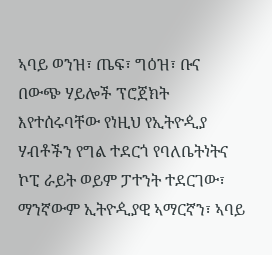ኣባይ ወንዝ፣ ጤፍ፣ ግዕዝ፣ ቡና በውጭ ሃይሎች ፕሮጀክት እየተሰሩባቸው የነዚህ የኢትዮዺያ ሃብቶችን የግል ተደርጎ የባለቤትነትና ኮፒ ራይት ወይም ፓተንት ተደርገው፣ ማንኛውም ኢትዮዺያዊ ኣማርኛን፣ ኣባይ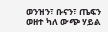ወንዝን፣ ቡናን፣ ጤፍን ወዘተ ካለ ውጭ ሃይል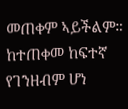መጠቀም ኣይችልም። ከተጠቀመ ከፍተኛ የገንዘብም ሆነ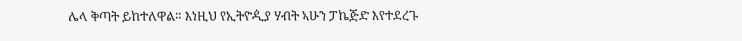ሌላ ቅጣት ይከተለዋል። እነዚህ የኢትዮዺያ ሃብት ኣሁን ፓኬጅድ እየተደረጉ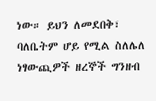ነው። ይህን ለመደበቅ፣ ባለቤትም ሆይ የሚል ስለሌለ ነፃውጪዎች ዘረኞች ግንዘብ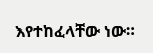እየተከፈላቸው ነው።